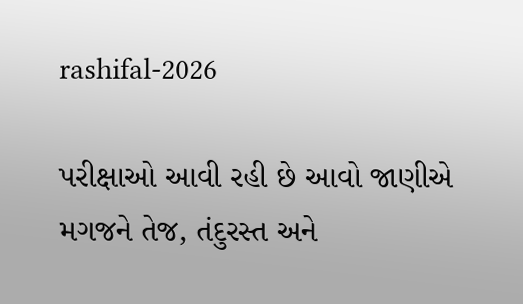rashifal-2026

પરીક્ષાઓ આવી રહી છે આવો જાણીએ મગજને તેજ, તંદુરસ્ત અને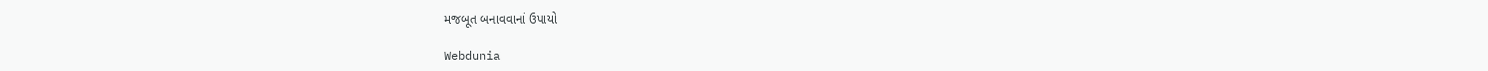મજબૂત બનાવવાનાં ઉપાયો

Webdunia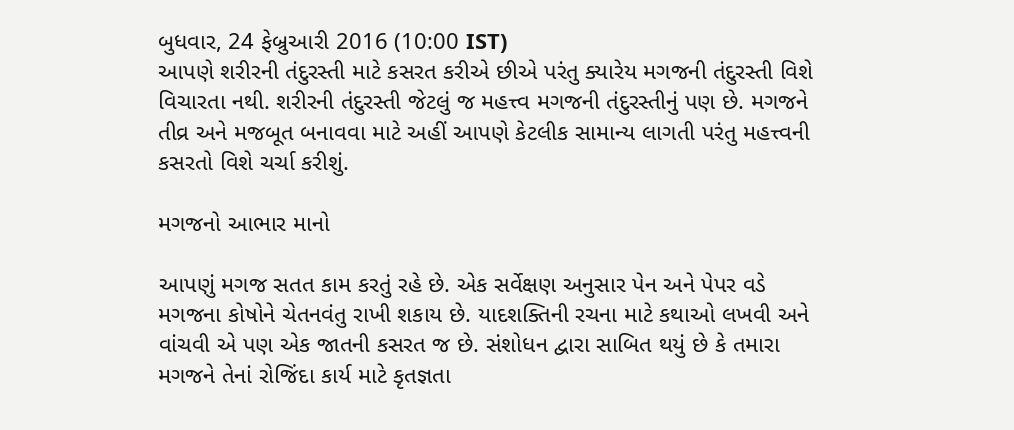બુધવાર, 24 ફેબ્રુઆરી 2016 (10:00 IST)
આપણે શરીરની તંદુરસ્તી માટે કસરત કરીએ છીએ પરંતુ ક્યારેય મગજની તંદુરસ્તી વિશે વિચારતા નથી. શરીરની તંદુરસ્તી જેટલું જ મહત્ત્વ મગજની તંદુરસ્તીનું પણ છે. મગજને તીવ્ર અને મજબૂત બનાવવા માટે અહીં આપણે કેટલીક સામાન્ય લાગતી પરંતુ મહત્ત્વની કસરતો વિશે ચર્ચા કરીશું.

મગજનો આભાર માનો

આપણું મગજ સતત કામ કરતું રહે છે. એક સર્વેક્ષણ અનુસાર પેન અને પેપર વડે મગજના કોષોને ચેતનવંતુ રાખી શકાય છે. યાદશક્તિની રચના માટે કથાઓ લખવી અને વાંચવી એ પણ એક જાતની કસરત જ છે. સંશોધન દ્વારા સાબિત થયું છે કે તમારા મગજને તેનાં રોજિંદા કાર્ય માટે કૃતજ્ઞતા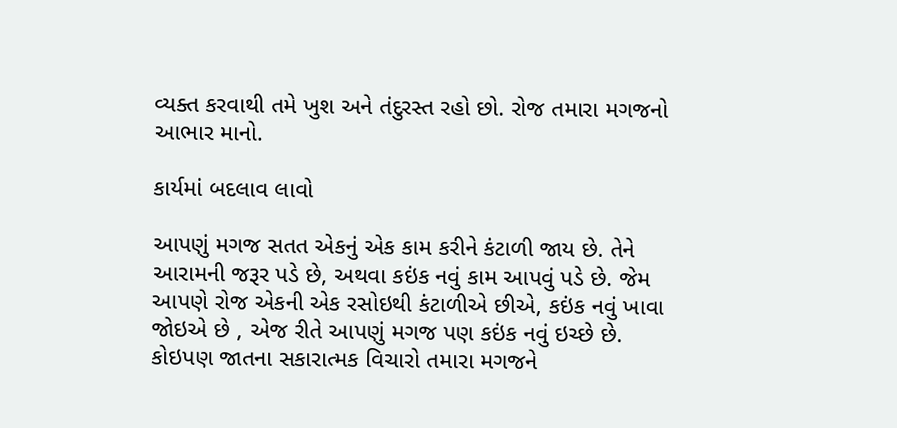વ્યક્ત કરવાથી તમે ખુશ અને તંદુરસ્ત રહો છો. રોજ તમારા મગજનો આભાર માનો.

કાર્યમાં બદલાવ લાવો

આપણું મગજ સતત એકનું એક કામ કરીને કંટાળી જાય છે. તેને આરામની જરૂર પડે છે, અથવા કઇંક નવું કામ આપવું પડે છે. જેમ આપણે રોજ એકની એક રસોઇથી કંટાળીએ છીએ, કઇંક નવું ખાવા જોઇએ છે , એજ રીતે આપણું મગજ પણ કઇંક નવું ઇચ્છે છે. કોઇપણ જાતના સકારાત્મક વિચારો તમારા મગજને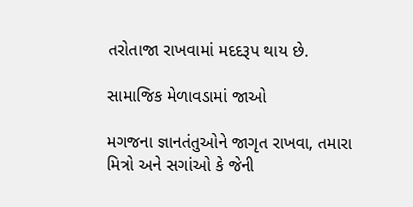તરોતાજા રાખવામાં મદદરૂપ થાય છે.

સામાજિક મેળાવડામાં જાઓ

મગજના જ્ઞાનતંતુઓને જાગૃત રાખવા, તમારા મિત્રો અને સગાંઓ કે જેની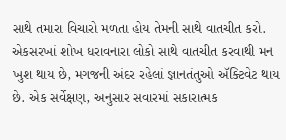સાથે તમારા વિચારો મળતા હોય તેમની સાથે વાતચીત કરો. એકસરખાં શોખ ધરાવનારા લોકો સાથે વાતચીત કરવાથી મન ખુશ થાય છે, મગજની અંદર રહેલાં જ્ઞાનતંતુઓ ઍક્ટિવેટ થાય છે. એક સર્વેક્ષણ, અનુસાર સવારમાં સકારાત્મક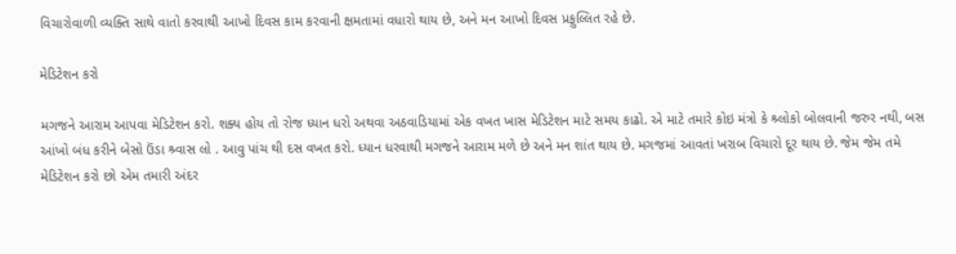વિચારોવાળી વ્યક્તિ સાથે વાતો કરવાથી આખો દિવસ કામ કરવાની ક્ષમતામાં વધારો થાય છે, અને મન આખો દિવસ પ્રફુલ્લિત રહે છે.

મેડિટેશન કરો

મગજને આરામ આપવા મેડિટેશન કરો. શક્ય હોય તો રોજ ધ્યાન ધરો અથવા અઠવાડિયામાં એક વખત ખાસ મેડિટેશન માટે સમય કાઢો. એ માટે તમારે કોઇ મંત્રો કે શ્ર્લોકો બોલવાની જરુર નથી, બસ આંખો બંધ કરીને બેસો ઉંડા શ્ર્વાસ લો . આવુ પાંચ થી દસ વખત કરો. ધ્યાન ધરવાથી મગજને આરામ મળે છે અને મન શાંત થાય છે. મગજમાં આવતાં ખરાબ વિચારો દૂર થાય છે. જેમ જેમ તમે મેડિટેશન કરો છો એમ તમારી અંદર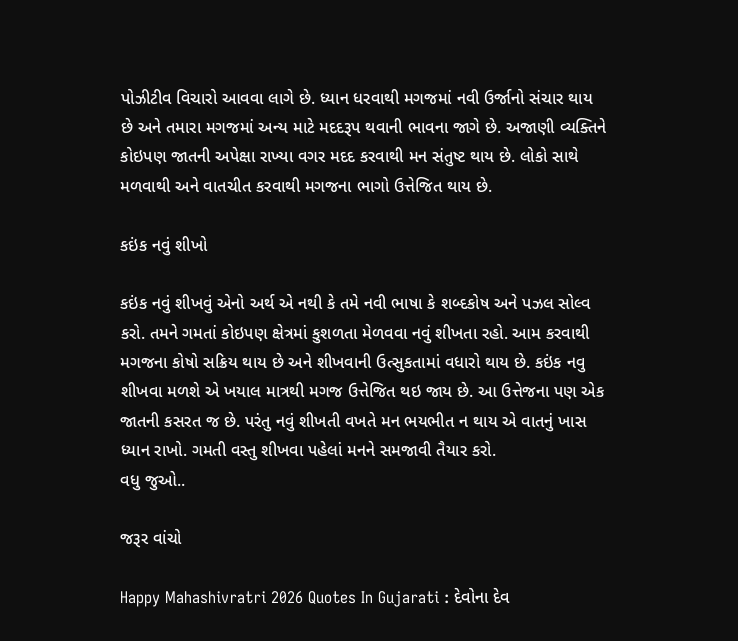પોઝીટીવ વિચારો આવવા લાગે છે. ધ્યાન ધરવાથી મગજમાં નવી ઉર્જાનો સંચાર થાય છે અને તમારા મગજમાં અન્ય માટે મદદરૂપ થવાની ભાવના જાગે છે. અજાણી વ્યક્તિને કોઇપણ જાતની અપેક્ષા રાખ્યા વગર મદદ કરવાથી મન સંતુષ્ટ થાય છે. લોકો સાથે મળવાથી અને વાતચીત કરવાથી મગજના ભાગો ઉત્તેજિત થાય છે.

કઇંક નવું શીખો

કઇંક નવું શીખવું એનો અર્થ એ નથી કે તમે નવી ભાષા કે શબ્દકોષ અને પઝલ સોલ્વ કરો. તમને ગમતાં કોઇપણ ક્ષેત્રમાં કુશળતા મેળવવા નવું શીખતા રહો. આમ કરવાથી મગજના કોષો સક્રિય થાય છે અને શીખવાની ઉત્સુકતામાં વધારો થાય છે. કઇંક નવુ શીખવા મળશે એ ખયાલ માત્રથી મગજ ઉત્તેજિત થઇ જાય છે. આ ઉત્તેજના પણ એક જાતની કસરત જ છે. પરંતુ નવું શીખતી વખતે મન ભયભીત ન થાય એ વાતનું ખાસ ધ્યાન રાખો. ગમતી વસ્તુ શીખવા પહેલાં મનને સમજાવી તૈયાર કરો.
વધુ જુઓ..

જરૂર વાંચો

Happy Mahashivratri 2026 Quotes In Gujarati : દેવોના દેવ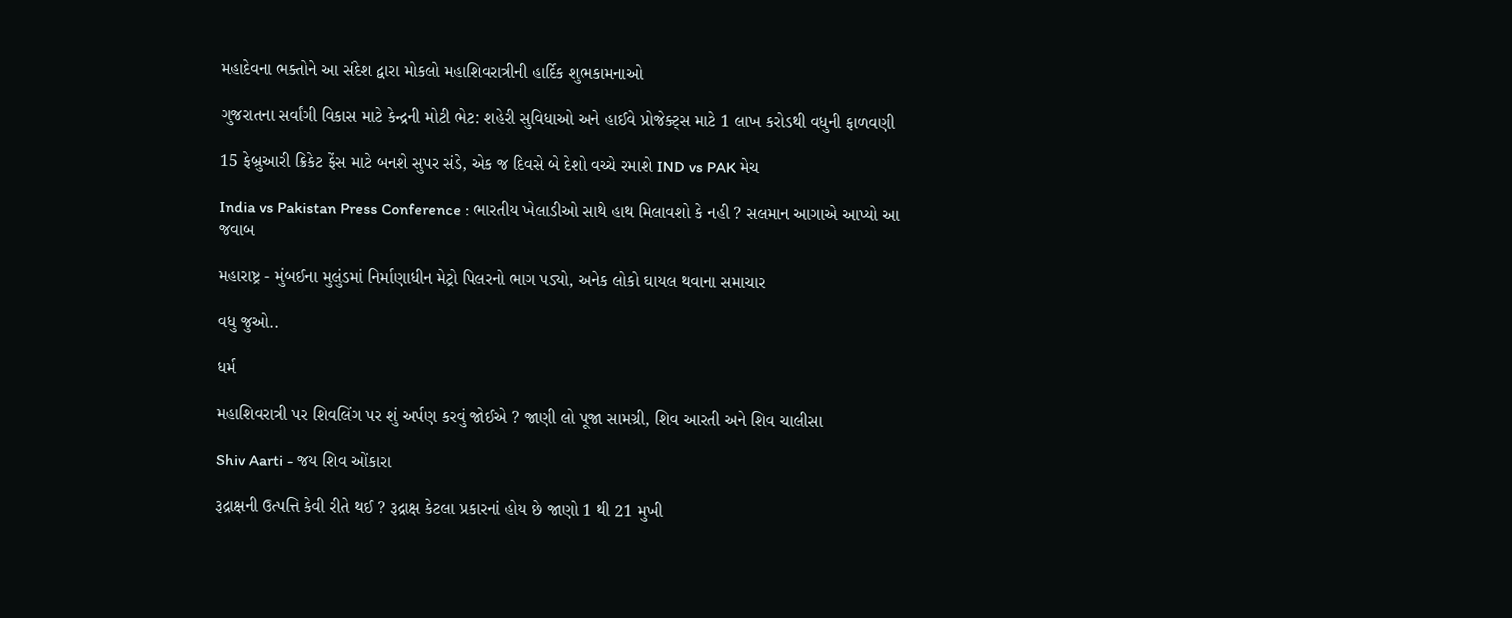મહાદેવના ભક્તોને આ સંદેશ દ્વારા મોકલો મહાશિવરાત્રીની હાર્દિક શુભકામનાઓ

ગુજરાતના સર્વાંગી વિકાસ માટે કેન્દ્રની મોટી ભેટ: શહેરી સુવિધાઓ અને હાઈવે પ્રોજેક્ટ્સ માટે 1 લાખ કરોડથી વધુની ફાળવણી

15 ફેબ્રુઆરી ક્રિકેટ ફેંસ માટે બનશે સુપર સંડે, એક જ દિવસે બે દેશો વચ્ચે રમાશે IND vs PAK મેચ

India vs Pakistan Press Conference : ભારતીય ખેલાડીઓ સાથે હાથ મિલાવશો કે નહી ? સલમાન આગાએ આપ્યો આ જવાબ

મહારાષ્ટ્ર - મુંબઈના મુલુંડમાં નિર્માણાધીન મેટ્રો પિલરનો ભાગ પડ્યો, અનેક લોકો ઘાયલ થવાના સમાચાર

વધુ જુઓ..

ધર્મ

મહાશિવરાત્રી પર શિવલિંગ પર શું અર્પણ કરવું જોઈએ ? જાણી લો પૂજા સામગ્રી, શિવ આરતી અને શિવ ચાલીસા

Shiv Aarti - જય શિવ ઓંકારા

રૂદ્રાક્ષની ઉત્પત્તિ કેવી રીતે થઈ ? રૂદ્રાક્ષ કેટલા પ્રકારનાં હોય છે જાણો 1 થી 21 મુખી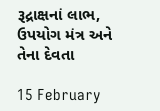રૂદ્રાક્ષનાં લાભ, ઉપયોગ મંત્ર અને તેના દેવતા

15 February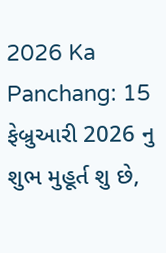2026 Ka Panchang: 15 ફેબ્રુઆરી 2026 નુ શુભ મુહૂર્ત શુ છે,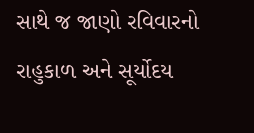સાથે જ જાણો રવિવારનો રાહુકાળ અને સૂર્યોદય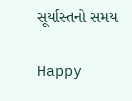સૂર્યાસ્તનો સમય

Happy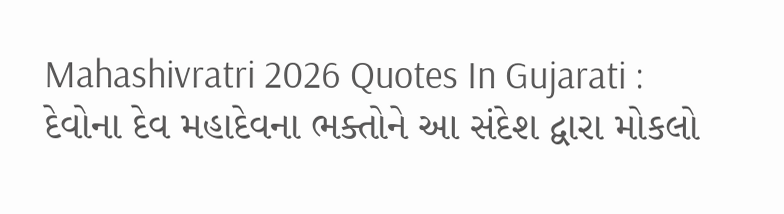Mahashivratri 2026 Quotes In Gujarati : દેવોના દેવ મહાદેવના ભક્તોને આ સંદેશ દ્વારા મોકલો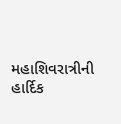મહાશિવરાત્રીની હાર્દિક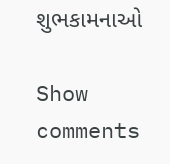શુભકામનાઓ

Show comments